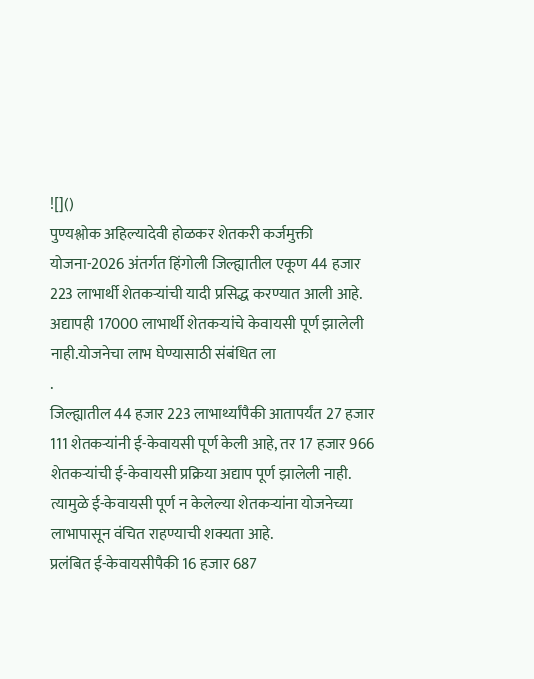![]()
पुण्यश्लोक अहिल्यादेवी होळकर शेतकरी कर्जमुक्ती योजना-2026 अंतर्गत हिंगोली जिल्ह्यातील एकूण 44 हजार 223 लाभार्थी शेतकऱ्यांची यादी प्रसिद्ध करण्यात आली आहे. अद्यापही 17000 लाभार्थी शेतकऱ्यांचे केवायसी पूर्ण झालेली नाही.योजनेचा लाभ घेण्यासाठी संबंधित ला
.
जिल्ह्यातील 44 हजार 223 लाभार्थ्यांपैकी आतापर्यंत 27 हजार 111 शेतकऱ्यांनी ई-केवायसी पूर्ण केली आहे, तर 17 हजार 966 शेतकऱ्यांची ई-केवायसी प्रक्रिया अद्याप पूर्ण झालेली नाही. त्यामुळे ई-केवायसी पूर्ण न केलेल्या शेतकऱ्यांना योजनेच्या लाभापासून वंचित राहण्याची शक्यता आहे.
प्रलंबित ई-केवायसीपैकी 16 हजार 687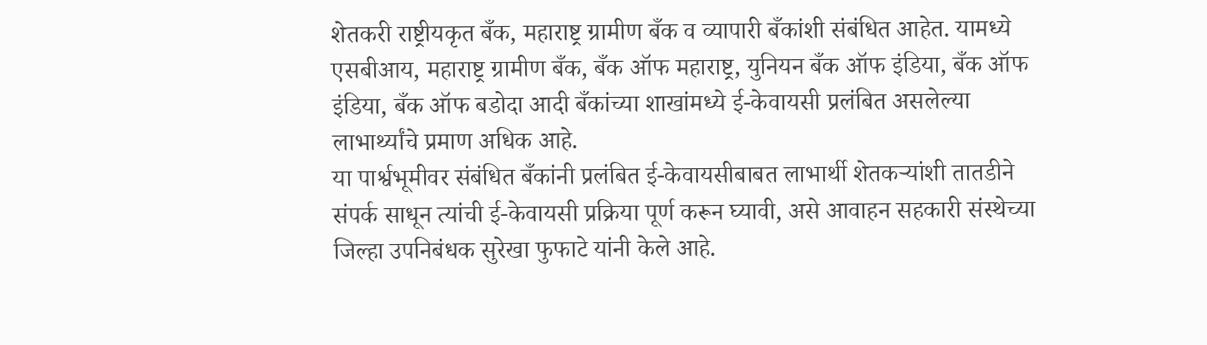शेतकरी राष्ट्रीयकृत बँक, महाराष्ट्र ग्रामीण बँक व व्यापारी बँकांशी संबंधित आहेत. यामध्ये एसबीआय, महाराष्ट्र ग्रामीण बँक, बँक ऑफ महाराष्ट्र, युनियन बँक ऑफ इंडिया, बँक ऑफ इंडिया, बँक ऑफ बडोदा आदी बँकांच्या शाखांमध्ये ई-केवायसी प्रलंबित असलेल्या लाभार्थ्यांचे प्रमाण अधिक आहे.
या पार्श्वभूमीवर संबंधित बँकांनी प्रलंबित ई-केवायसीबाबत लाभार्थी शेतकऱ्यांशी तातडीने संपर्क साधून त्यांची ई-केवायसी प्रक्रिया पूर्ण करून घ्यावी, असे आवाहन सहकारी संस्थेच्या जिल्हा उपनिबंधक सुरेखा फुफाटे यांनी केले आहे.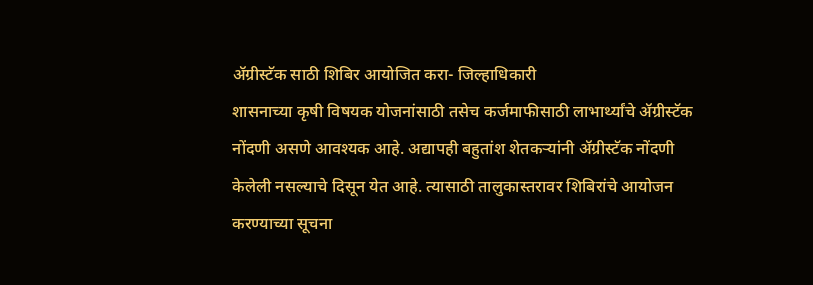ॲग्रीस्टॅक साठी शिबिर आयोजित करा- जिल्हाधिकारी
शासनाच्या कृषी विषयक योजनांसाठी तसेच कर्जमाफीसाठी लाभार्थ्यांचे ॲग्रीस्टॅक नोंदणी असणे आवश्यक आहे. अद्यापही बहुतांश शेतकऱ्यांनी ॲग्रीस्टॅक नोंदणी केलेली नसल्याचे दिसून येत आहे. त्यासाठी तालुकास्तरावर शिबिरांचे आयोजन करण्याच्या सूचना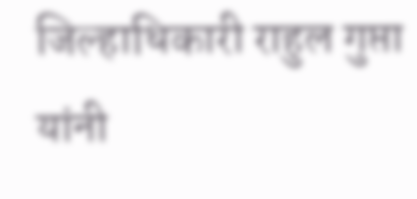जिल्हाधिकारी राहुल गुप्ता यांनी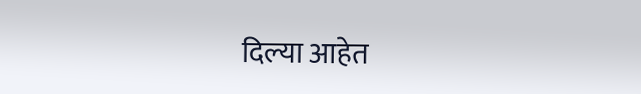दिल्या आहेत